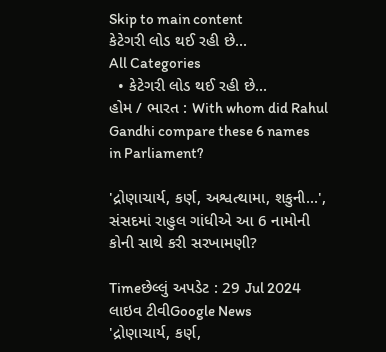Skip to main content
કેટેગરી લોડ થઈ રહી છે...
All Categories
  • કેટેગરી લોડ થઈ રહી છે...
હોમ / ભારત : With whom did Rahul Gandhi compare these 6 names in Parliament?

'દ્રોણાચાર્ય, કર્ણ, અશ્વત્થામા, શકુની...', સંસદમાં રાહુલ ગાંધીએ આ 6 નામોની કોની સાથે કરી સરખામણી?

Timeછેલ્લું અપડેટ : 29 Jul 2024
લાઇવ ટીવીGoogle News
'દ્રોણાચાર્ય, કર્ણ,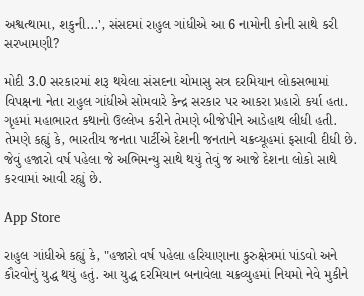અશ્વત્થામા, શકુની...', સંસદમાં રાહુલ ગાંધીએ આ 6 નામોની કોની સાથે કરી સરખામણી?

મોદી 3.0 સરકારમાં શરૂ થયેલા સંસદના ચોમાસુ સત્ર દરમિયાન લોકસભામાં વિપક્ષના નેતા રાહુલ ગાંધીએ સોમવારે કેન્દ્ર સરકાર પર આકરા પ્રહારો કર્યા હતા. ગૃહમાં મહાભારત કથાનો ઉલ્લેખ કરીને તેમણે બીજેપીને આડેહાથ લીધી હતી. તેમણે કહ્યું કે, ભારતીય જનતા પાર્ટીએ દેશની જનતાને ચક્રવ્યૂહમાં ફસાવી દીધી છે. જેવું હજારો વર્ષ પહેલા જે અભિમન્યુ સાથે થયું તેવું જ આજે દેશના લોકો સાથે કરવામાં આવી રહ્યું છે.

App Store

રાહુલ ગાંધીએ કહ્યું કે, "હજારો વર્ષ પહેલા હરિયાણાના કુરુક્ષેત્રમાં પાંડવો અને કૌરવોનું યુદ્ધ થયું હતું. આ યુદ્ધ દરમિયાન બનાવેલા ચક્રવ્યુહમાં નિયમો નેવે મુકીને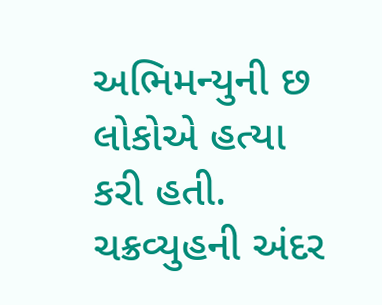અભિમન્યુની છ લોકોએ હત્યા કરી હતી. ચક્રવ્યુહની અંદર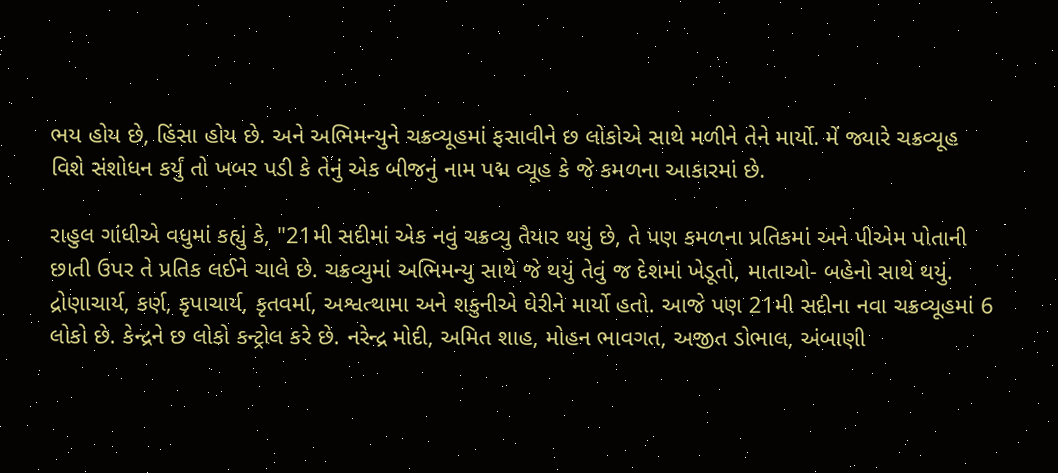ભય હોય છે, હિંસા હોય છે. અને અભિમન્યુને ચક્રવ્યૂહમાં ફસાવીને છ લોકોએ સાથે મળીને તેને માર્યો. મેં જ્યારે ચક્રવ્યૂહ વિશે સંશોધન કર્યું તો ખબર પડી કે તેનું એક બીજનું નામ પદ્મ વ્યૂહ કે જે કમળના આકારમાં છે.

રાહુલ ગાંધીએ વધુમાં કહ્યું કે, "21મી સદીમાં એક નવું ચક્રવ્યુ તૈયાર થયું છે, તે પણ કમળના પ્રતિકમાં અને પીએમ પોતાની છાતી ઉપર તે પ્રતિક લઈને ચાલે છે. ચક્રવ્યુમાં અભિમન્યુ સાથે જે થયું તેવું જ દેશમાં ખેડૂતો, માતાઓ- બહેનો સાથે થયું. દ્રોણાચાર્ય, કર્ણ, કૃપાચાર્ય, કૃતવર્મા, અશ્વત્થામા અને શકુનીએ ઘેરીને માર્યો હતો. આજે પણ 21મી સદીના નવા ચક્રવ્યૂહમાં 6 લોકો છે. કેન્દ્રને છ લોકો કન્ટ્રોલ કરે છે. નરેન્દ્ર મોદી, અમિત શાહ, મોહન ભાવગત, અજીત ડોભાલ, અંબાણી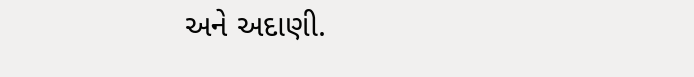અને અદાણી.